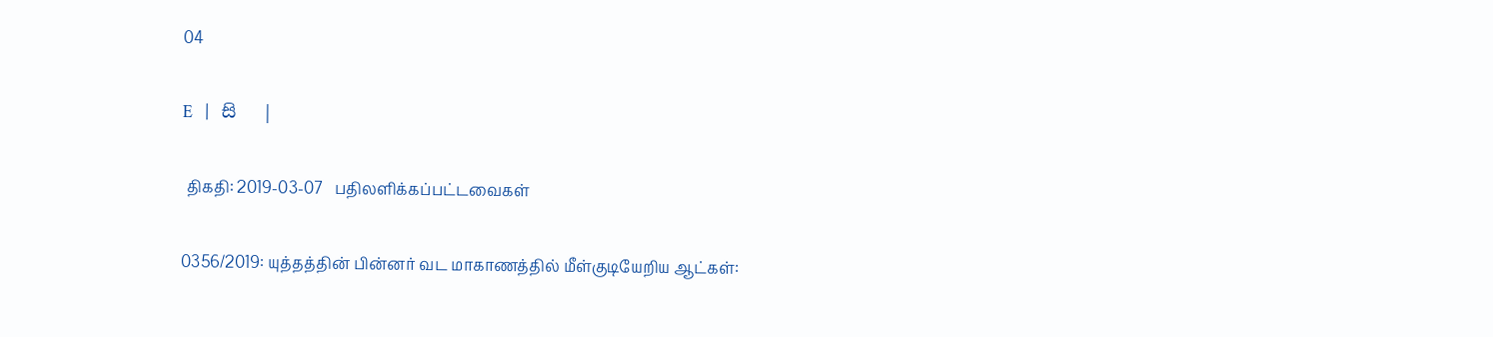04

E   |   සි   |

 திகதி: 2019-03-07   பதிலளிக்கப்பட்டவைகள்

0356/2019: யுத்தத்தின் பின்னர் வட மாகாணத்தில் மீள்குடியேறிய ஆட்கள்: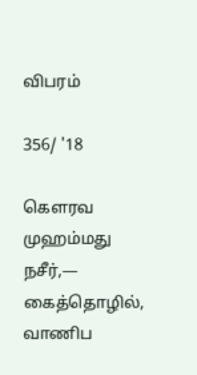விபரம்

356/ '18

கௌரவ முஹம்மது நசீர்,— கைத்தொழில், வாணிப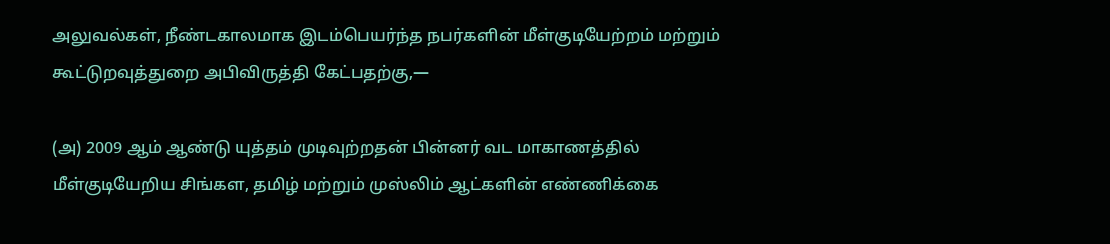அலுவல்கள், நீண்டகாலமாக இடம்பெயர்ந்த நபர்களின் மீள்குடியேற்றம் மற்றும் கூட்டுறவுத்துறை அபிவிருத்தி கேட்பதற்கு,—

(அ) 2009 ஆம் ஆண்டு யுத்தம் முடிவுற்றதன் பின்னர் வட மாகாணத்தில் மீள்குடியேறிய சிங்கள, தமிழ் மற்றும் முஸ்லிம் ஆட்களின் எண்ணிக்கை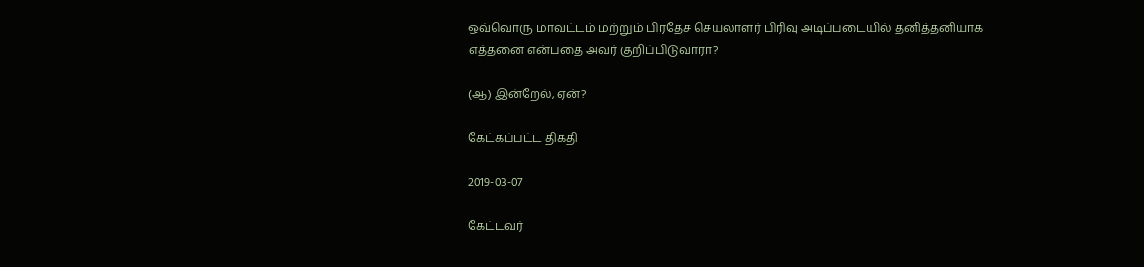ஒவ்வொரு மாவட்டம் மற்றும் பிரதேச செயலாளர் பிரிவு அடிப்படையில் தனித்தனியாக எத்தனை என்பதை அவர் குறிப்பிடுவாரா?

(ஆ) இன்றேல், ஏன்?

கேட்கப்பட்ட திகதி

2019-03-07

கேட்டவர்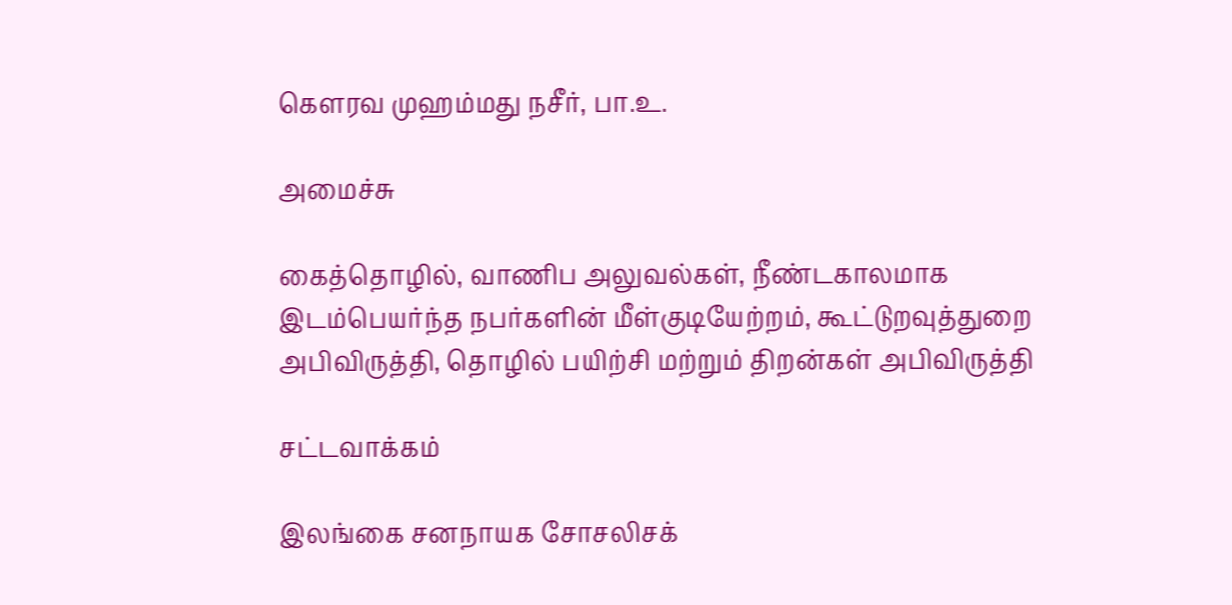கௌரவ முஹம்மது நசீர், பா.உ.

அமைச்சு

கைத்தொழில், வாணிப அலுவல்கள், நீண்டகாலமாக இடம்பெயர்ந்த நபர்களின் மீள்குடியேற்றம், கூட்டுறவுத்துறை அபிவிருத்தி, தொழில் பயிற்சி மற்றும் திறன்கள் அபிவிருத்தி

சட்டவாக்கம்

இலங்கை சனநாயக சோசலிசக்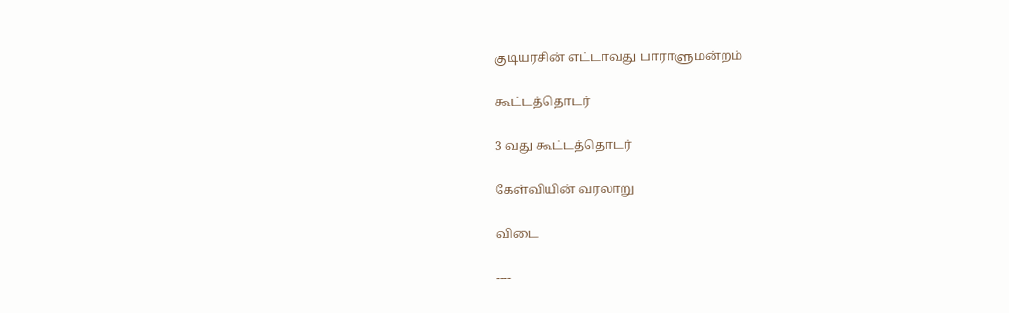குடியரசின் எட்டாவது பாராளுமன்றம்

கூட்டத்தொடர்

3 வது கூட்டத்தொடர்

கேள்வியின் வரலாறு

விடை

----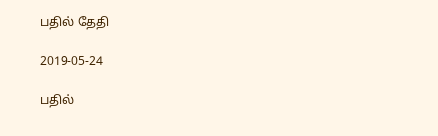பதில் தேதி

2019-05-24

பதில்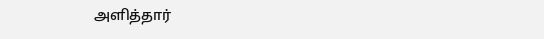அளித்தார்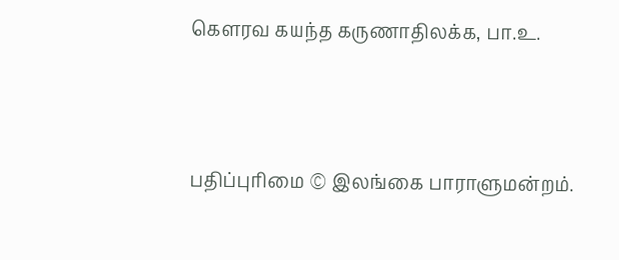கௌரவ கயந்த கருணாதிலக்க, பா.உ.





பதிப்புரிமை © இலங்கை பாராளுமன்றம்.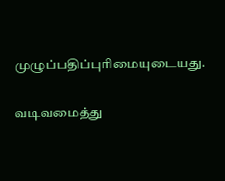முழுப்பதிப்புரிமையுடையது.

வடிவமைத்து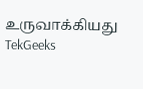உருவாக்கியது  TekGeeks